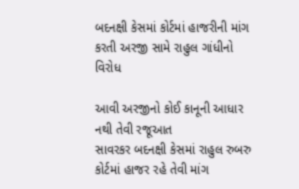બદનક્ષી કેસમાં કોર્ટમાં હાજરીની માંગ કરતી અરજી સામે રાહુલ ગાંધીનો વિરોધ

આવી અરજીનો કોઈ કાનૂની આધાર નથી તેવી રજૂઆત
સાવરકર બદનક્ષી કેસમાં રાહુલ રુબરુ કોર્ટમાં હાજર રહે તેવી માંગ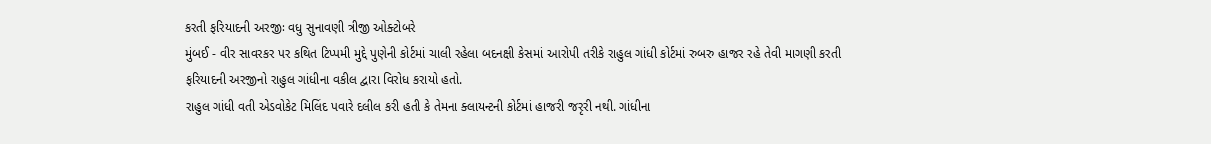કરતી ફરિયાદની અરજીઃ વધુ સુનાવણી ત્રીજી ઓક્ટોબરે
મુંબઈ - વીર સાવરકર પર કથિત ટિપ્પમી મુદ્દે પુણેની કોર્ટમાં ચાલી રહેલા બદનક્ષી કેસમાં આરોપી તરીકે રાહુલ ગાંધી કોર્ટમાં રુબરુ હાજર રહે તેવી માગણી કરતી ફરિયાદની અરજીનો રાહુલ ગાંધીના વકીલ દ્વારા વિરોધ કરાયો હતો.
રાહુલ ગાંધી વતી એડવોકેટ મિલિંદ પવારે દલીલ કરી હતી કે તેમના ક્લાયન્ટની કોર્ટમાં હાજરી જરૃરી નથી. ગાંધીના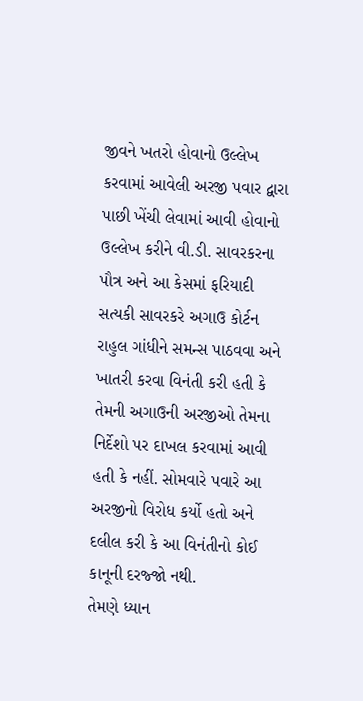જીવને ખતરો હોવાનો ઉલ્લેખ કરવામાં આવેલી અરજી પવાર દ્વારા પાછી ખેંચી લેવામાં આવી હોવાનો ઉલ્લેખ કરીને વી.ડી. સાવરકરના પૌત્ર અને આ કેસમાં ફરિયાદી સત્યકી સાવરકરે અગાઉ કોર્ટન રાહુલ ગાંધીને સમન્સ પાઠવવા અને ખાતરી કરવા વિનંતી કરી હતી કે તેમની અગાઉની અરજીઓ તેમના નિર્દેશો પર દાખલ કરવામાં આવી હતી કે નહીં. સોમવારે પવારે આ અરજીનો વિરોધ કર્યો હતો અને દલીલ કરી કે આ વિનંતીનો કોઈ કાનૂની દરજ્જો નથી.
તેમણે ધ્યાન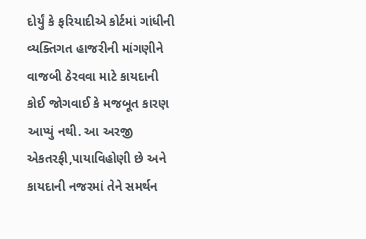દોર્યું કે ફરિયાદીએ કોર્ટમાં ગાંધીની વ્યક્તિગત હાજરીની માંગણીને વાજબી ઠેરવવા માટે કાયદાની કોઈ જોગવાઈ કે મજબૂત કારણ આપ્યું નથી. આ અરજી એકતરફી,પાયાવિહોણી છે અને કાયદાની નજરમાં તેને સમર્થન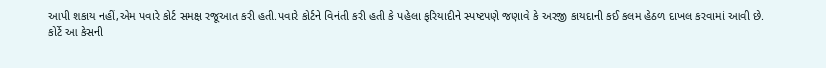આપી શકાય નહીં,એમ પવારે કોર્ટ સમક્ષ રજૂઆત કરી હતી.પવારે કોર્ટને વિનંતી કરી હતી કે પહેલા ફરિયાદીને સ્પષ્ટપણે જણાવે કે અરજી કાયદાની કઈ કલમ હેઠળ દાખલ કરવામાં આવી છે.
કોર્ટે આ કેસની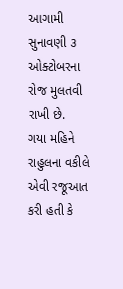આગામી સુનાવણી ૩ ઓક્ટોબરના રોજ મુલતવી રાખી છે.
ગયા મહિને રાહુલના વકીલે એવી રજૂઆત કરી હતી કે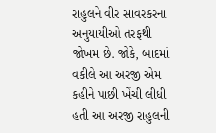રાહુલને વીર સાવરકરના અનુયાયીઓ તરફથી જોખમ છે. જોકે, બાદમાં વકીલે આ અરજી એમ કહીને પાછી ખેંચી લીધી હતી આ અરજી રાહુલની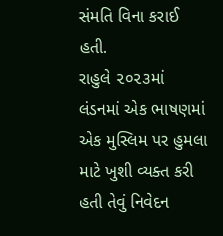સંમતિ વિના કરાઈ હતી.
રાહુલે ૨૦૨૩માં લંડનમાં એક ભાષણમાં એક મુસ્લિમ પર હુમલા માટે ખુશી વ્યક્ત કરી હતી તેવું નિવેદન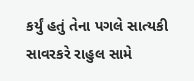કર્યું હતું તેના પગલે સાત્યકી સાવરકરે રાહુલ સામે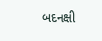બદનક્ષી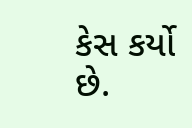કેસ કર્યો છે.